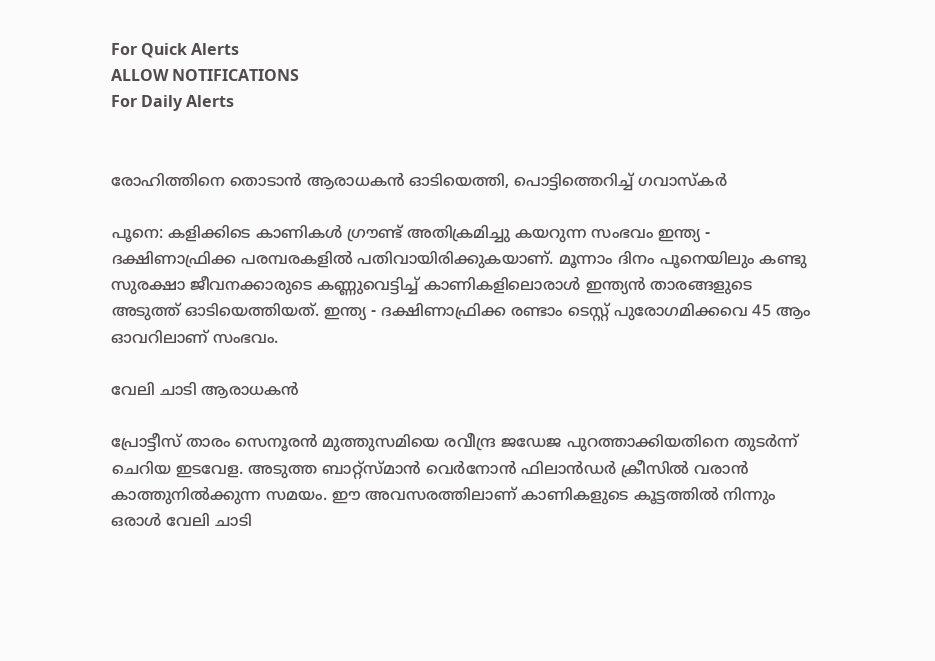For Quick Alerts
ALLOW NOTIFICATIONS
For Daily Alerts


രോഹിത്തിനെ തൊടാന്‍ ആരാധകന്‍ ഓടിയെത്തി, പൊട്ടിത്തെറിച്ച് ഗവാസ്‌കര്‍

പൂനെ: കളിക്കിടെ കാണികള്‍ ഗ്രൗണ്ട് അതിക്രമിച്ചു കയറുന്ന സംഭവം ഇന്ത്യ - ദക്ഷിണാഫ്രിക്ക പരമ്പരകളില്‍ പതിവായിരിക്കുകയാണ്. മൂന്നാം ദിനം പൂനെയിലും കണ്ടു സുരക്ഷാ ജീവനക്കാരുടെ കണ്ണുവെട്ടിച്ച് കാണികളിലൊരാള്‍ ഇന്ത്യന്‍ താരങ്ങളുടെ അടുത്ത് ഓടിയെത്തിയത്. ഇന്ത്യ - ദക്ഷിണാഫ്രിക്ക രണ്ടാം ടെസ്റ്റ് പുരോഗമിക്കവെ 45 ആം ഓവറിലാണ് സംഭവം.

വേലി ചാടി ആരാധകൻ

പ്രോട്ടീസ് താരം സെനൂരന്‍ മുത്തുസമിയെ രവീന്ദ്ര ജഡേജ പുറത്താക്കിയതിനെ തുടര്‍ന്ന് ചെറിയ ഇടവേള. അടുത്ത ബാറ്റ്‌സ്മാന്‍ വെര്‍നോന്‍ ഫിലാന്‍ഡര്‍ ക്രീസില്‍ വരാന്‍ കാത്തുനില്‍ക്കുന്ന സമയം. ഈ അവസരത്തിലാണ് കാണികളുടെ കൂട്ടത്തില്‍ നിന്നും ഒരാള്‍ വേലി ചാടി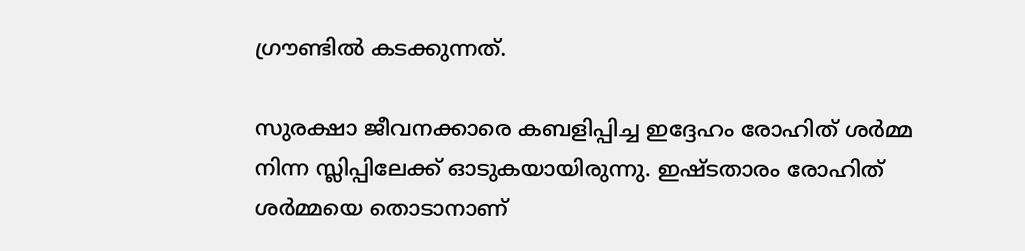ഗ്രൗണ്ടില്‍ കടക്കുന്നത്.

സുരക്ഷാ ജീവനക്കാരെ കബളിപ്പിച്ച ഇദ്ദേഹം രോഹിത് ശര്‍മ്മ നിന്ന സ്ലിപ്പിലേക്ക് ഓടുകയായിരുന്നു. ഇഷ്ടതാരം രോഹിത് ശര്‍മ്മയെ തൊടാനാണ്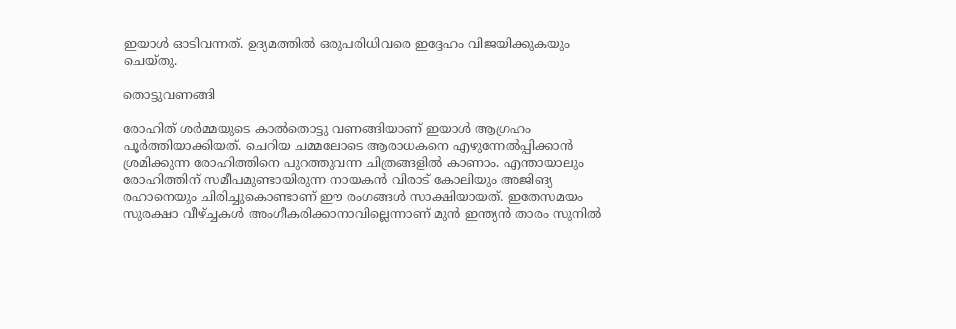ഇയാള്‍ ഓടിവന്നത്. ഉദ്യമത്തില്‍ ഒരുപരിധിവരെ ഇദ്ദേഹം വിജയിക്കുകയും ചെയ്തു.

തൊട്ടുവണങ്ങി

രോഹിത് ശര്‍മ്മയുടെ കാല്‍തൊട്ടു വണങ്ങിയാണ് ഇയാള്‍ ആഗ്രഹം പൂര്‍ത്തിയാക്കിയത്. ചെറിയ ചമ്മലോടെ ആരാധകനെ എഴുന്നേല്‍പ്പിക്കാന്‍ ശ്രമിക്കുന്ന രോഹിത്തിനെ പുറത്തുവന്ന ചിത്രങ്ങളില്‍ കാണാം. എന്തായാലും രോഹിത്തിന് സമീപമുണ്ടായിരുന്ന നായകന്‍ വിരാട് കോലിയും അജിങ്യ രഹാനെയും ചിരിച്ചുകൊണ്ടാണ് ഈ രംഗങ്ങള്‍ സാക്ഷിയായത്. ഇതേസമയം സുരക്ഷാ വീഴ്ച്ചകള്‍ അംഗീകരിക്കാനാവില്ലെന്നാണ് മുന്‍ ഇന്ത്യന്‍ താരം സുനില്‍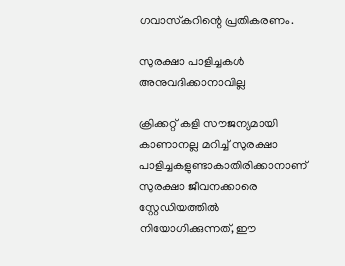ഗവാസ്‌കറിന്റെ പ്രതികരണം.

സുരക്ഷാ പാളിച്ചകൾ അനുവദിക്കാനാവില്ല

ക്രിക്കറ്റ് കളി സൗജന്യമായി കാണാനല്ല മറിച്ച് സുരക്ഷാ പാളിച്ചകളുണ്ടാകാതിരിക്കാനാണ് സുരക്ഷാ ജീവനക്കാരെ സ്റ്റേഡിയത്തില്‍ നിയോഗിക്കുന്നത്, ഈ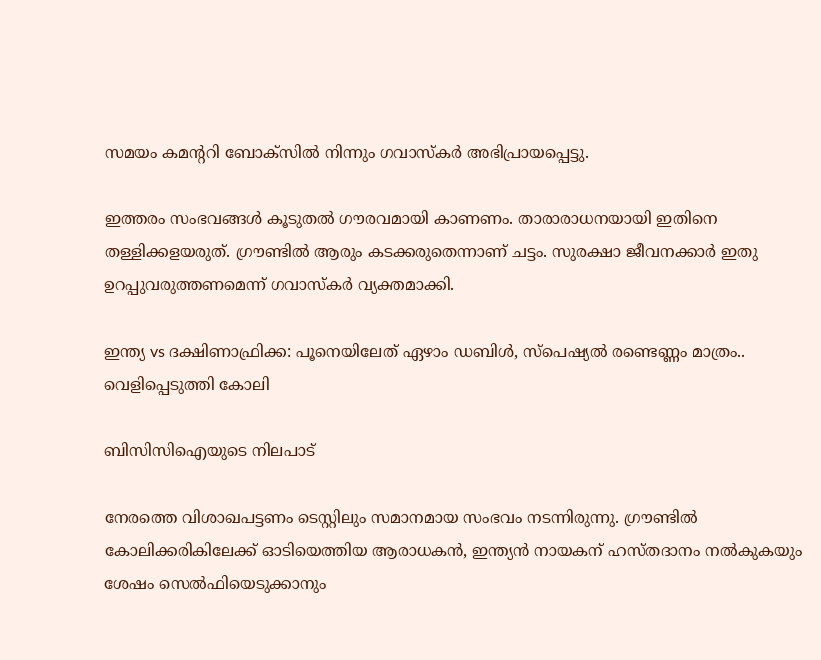സമയം കമന്ററി ബോക്‌സില്‍ നിന്നും ഗവാസ്‌കര്‍ അഭിപ്രായപ്പെട്ടു.

ഇത്തരം സംഭവങ്ങള്‍ കൂടുതല്‍ ഗൗരവമായി കാണണം. താരാരാധനയായി ഇതിനെ തള്ളിക്കളയരുത്. ഗ്രൗണ്ടില്‍ ആരും കടക്കരുതെന്നാണ് ചട്ടം. സുരക്ഷാ ജീവനക്കാര്‍ ഇതു ഉറപ്പുവരുത്തണമെന്ന് ഗവാസ്‌കര്‍ വ്യക്തമാക്കി.

ഇന്ത്യ vs ദക്ഷിണാഫ്രിക്ക: പൂനെയിലേത് ഏഴാം ഡബിള്‍, സ്പെഷ്യല്‍ രണ്ടെണ്ണം മാത്രം.. വെളിപ്പെടുത്തി കോലി

ബിസിസിഐയുടെ നിലപാട്

നേരത്തെ വിശാഖപട്ടണം ടെസ്റ്റിലും സമാനമായ സംഭവം നടന്നിരുന്നു. ഗ്രൗണ്ടില്‍ കോലിക്കരികിലേക്ക് ഓടിയെത്തിയ ആരാധകന്‍, ഇന്ത്യന്‍ നായകന് ഹസ്തദാനം നല്‍കുകയും ശേഷം സെല്‍ഫിയെടുക്കാനും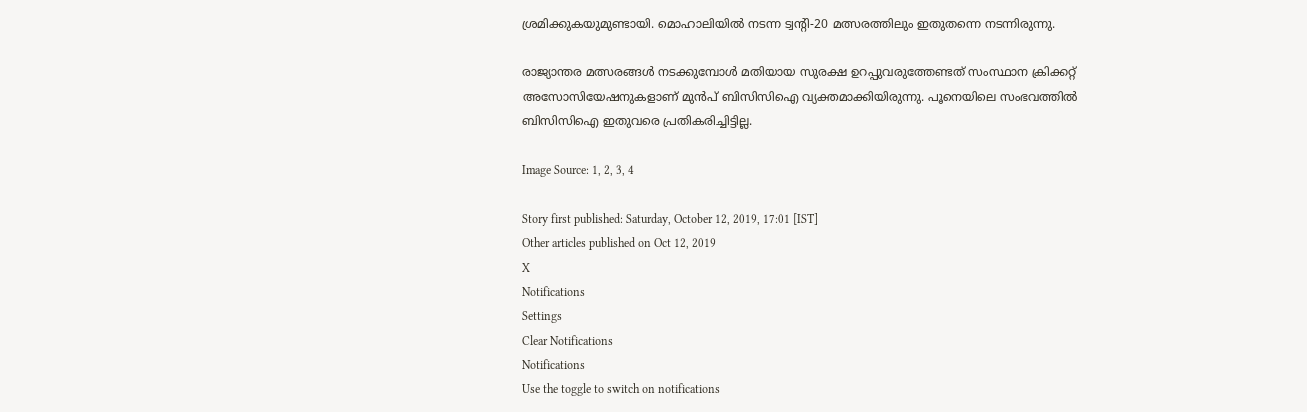ശ്രമിക്കുകയുമുണ്ടായി. മൊഹാലിയില്‍ നടന്ന ട്വന്റി-20 മത്സരത്തിലും ഇതുതന്നെ നടന്നിരുന്നു.

രാജ്യാന്തര മത്സരങ്ങള്‍ നടക്കുമ്പോള്‍ മതിയായ സുരക്ഷ ഉറപ്പുവരുത്തേണ്ടത് സംസ്ഥാന ക്രിക്കറ്റ് അസോസിയേഷനുകളാണ് മുന്‍പ് ബിസിസിഐ വ്യക്തമാക്കിയിരുന്നു. പൂനെയിലെ സംഭവത്തില്‍ ബിസിസിഐ ഇതുവരെ പ്രതികരിച്ചിട്ടില്ല.

Image Source: 1, 2, 3, 4

Story first published: Saturday, October 12, 2019, 17:01 [IST]
Other articles published on Oct 12, 2019
X
Notifications
Settings
Clear Notifications
Notifications
Use the toggle to switch on notifications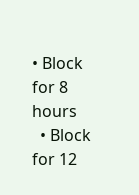• Block for 8 hours
  • Block for 12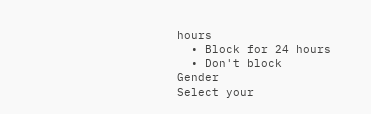hours
  • Block for 24 hours
  • Don't block
Gender
Select your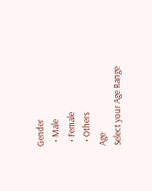Gender
  • Male
  • Female
  • Others
Age
Select your Age Range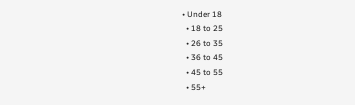• Under 18
  • 18 to 25
  • 26 to 35
  • 36 to 45
  • 45 to 55
  • 55+